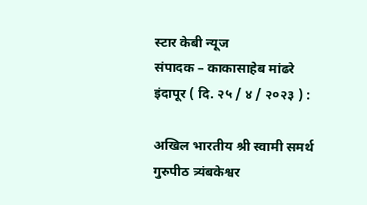स्टार केबी न्यूज
संपादक – काकासाहेब मांढरे
इंदापूर ( दि. २५ / ४ / २०२३ ) :

अखिल भारतीय श्री स्वामी समर्थ गुरुपीठ त्र्यंबकेश्वर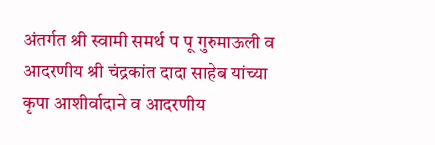अंतर्गत श्री स्वामी समर्थ प पू गुरुमाऊली व आदरणीय श्री चंद्रकांत दादा साहेब यांच्या कृपा आशीर्वादाने व आदरणीय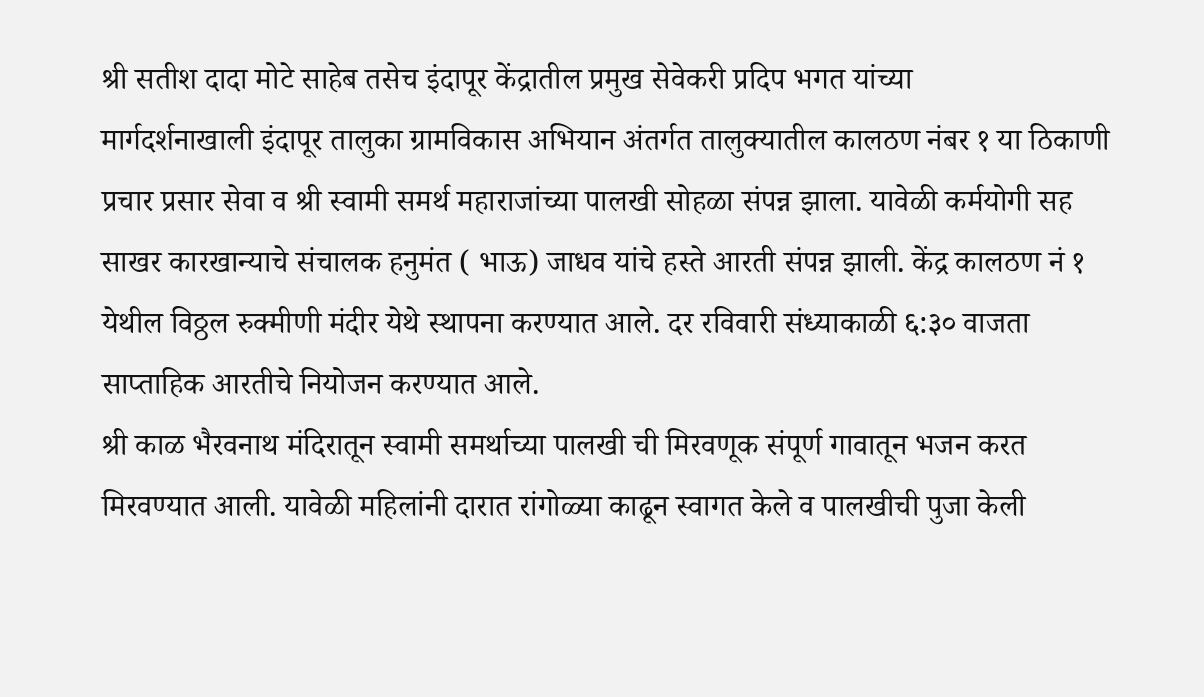श्री सतीश दादा मोटे साहेब तसेच इंदापूर केंद्रातील प्रमुख सेवेकरी प्रदिप भगत यांच्या
मार्गदर्शनाखाली इंदापूर तालुका ग्रामविकास अभियान अंतर्गत तालुक्यातील कालठण नंबर १ या ठिकाणी प्रचार प्रसार सेवा व श्री स्वामी समर्थ महाराजांच्या पालखी सोहळा संपन्न झाला. यावेळी कर्मयोगी सह साखर कारखान्याचे संचालक हनुमंत ( भाऊ) जाधव यांचे हस्ते आरती संपन्न झाली. केंद्र कालठण नं १ येथील विठ्ठल रुक्मीणी मंदीर येथे स्थापना करण्यात आले. दर रविवारी संध्याकाळी ६:३० वाजता साप्ताहिक आरतीचे नियोजन करण्यात आले.
श्री काळ भैरवनाथ मंदिरातून स्वामी समर्थाच्या पालखी ची मिरवणूक संपूर्ण गावातून भजन करत मिरवण्यात आली. यावेळी महिलांनी दारात रांगोळ्या काढून स्वागत केले व पालखीची पुजा केली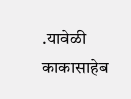.यावेळी काकासाहेब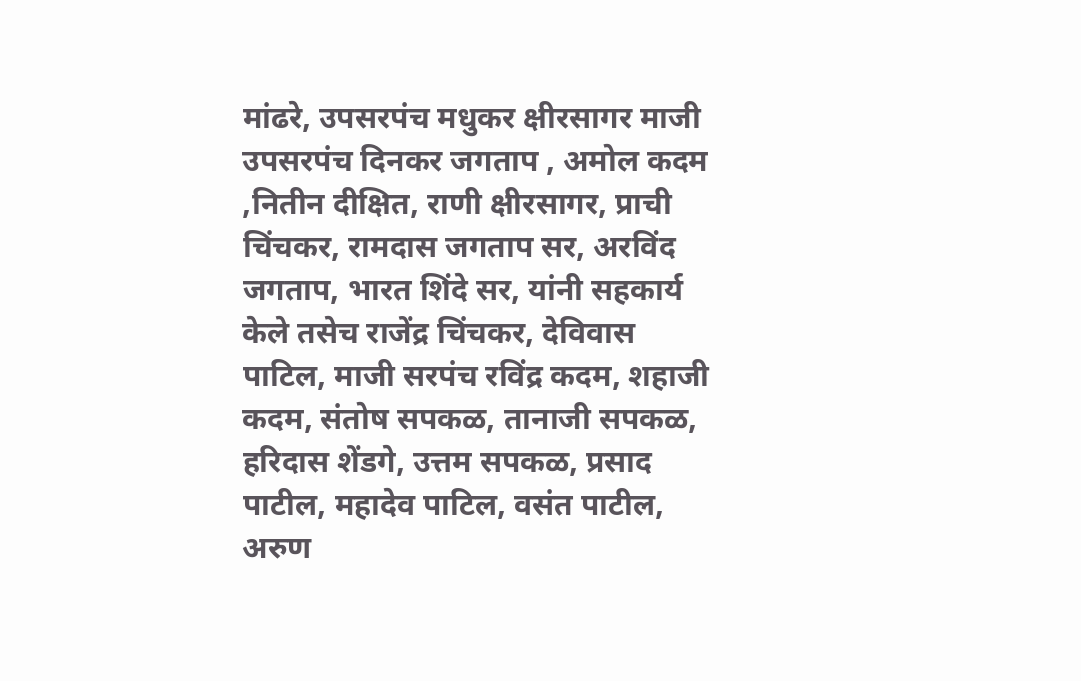मांढरे, उपसरपंच मधुकर क्षीरसागर माजी उपसरपंच दिनकर जगताप , अमोल कदम ,नितीन दीक्षित, राणी क्षीरसागर, प्राची चिंचकर, रामदास जगताप सर, अरविंद जगताप, भारत शिंदे सर, यांनी सहकार्य केले तसेच राजेंद्र चिंचकर, देविवास पाटिल, माजी सरपंच रविंद्र कदम, शहाजी कदम, संतोष सपकळ, तानाजी सपकळ, हरिदास शेंडगे, उत्तम सपकळ, प्रसाद पाटील, महादेव पाटिल, वसंत पाटील, अरुण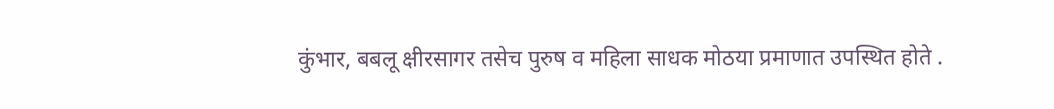कुंभार, बबलू क्षीरसागर तसेच पुरुष व महिला साधक मोठया प्रमाणात उपस्थित होते .